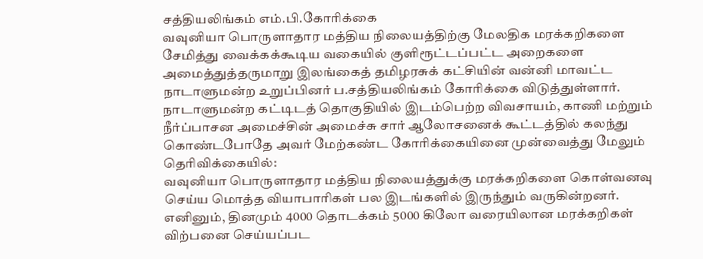சத்தியலிங்கம் எம்.பி.கோரிக்கை
வவுனியா பொருளாதார மத்திய நிலையத்திற்கு மேலதிக மரக்கறிகளை சேமித்து வைக்கக்கூடிய வகையில் குளிரூட்டப்பட்ட அறைகளை அமைத்துத்தருமாறு இலங்கைத் தமிழரசுக் கட்சியின் வன்னி மாவட்ட நாடாளுமன்ற உறுப்பினர் ப.சத்தியலிங்கம் கோரிக்கை விடுத்துள்ளார்.
நாடாளுமன்ற கட்டிடத் தொகுதியில் இடம்பெற்ற விவசாயம், காணி மற்றும் நீர்ப்பாசன அமைச்சின் அமைச்சு சார் ஆலோசனைக் கூட்டத்தில் கலந்து கொண்டபோதே அவர் மேற்கண்ட கோரிக்கையினை முன்வைத்து மேலும் தெரிவிக்கையில்:
வவுனியா பொருளாதார மத்திய நிலையத்துக்கு மரக்கறிகளை கொள்வனவு செய்ய மொத்த வியாபாரிகள் பல இடங்களில் இருந்தும் வருகின்றனர். எனினும், தினமும் 4000 தொடக்கம் 5000 கிலோ வரையிலான மரக்கறிகள் விற்பனை செய்யப்பட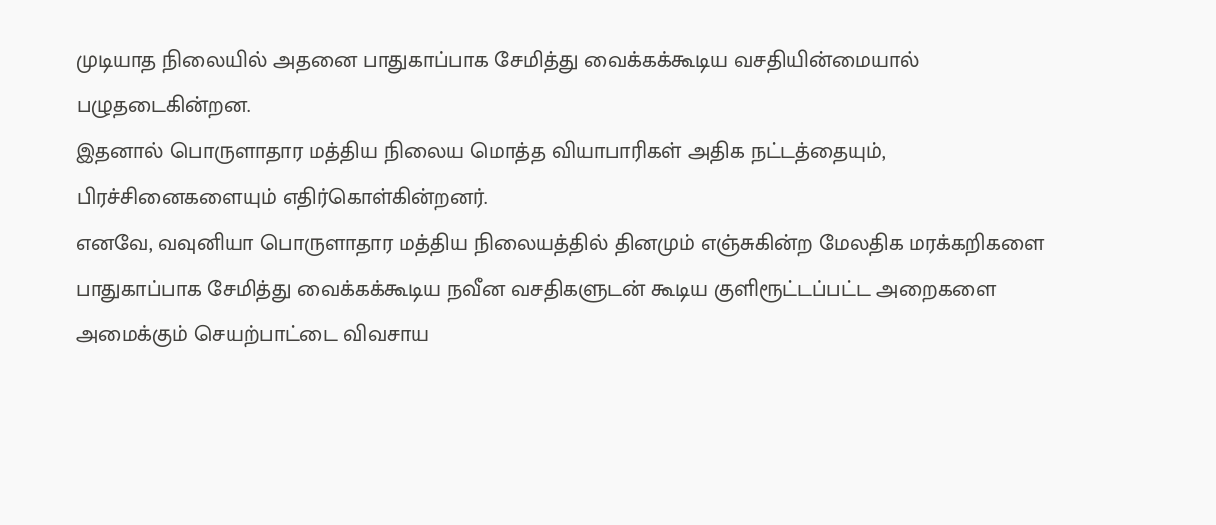முடியாத நிலையில் அதனை பாதுகாப்பாக சேமித்து வைக்கக்கூடிய வசதியின்மையால் பழுதடைகின்றன.
இதனால் பொருளாதார மத்திய நிலைய மொத்த வியாபாரிகள் அதிக நட்டத்தையும், பிரச்சினைகளையும் எதிர்கொள்கின்றனர்.
எனவே, வவுனியா பொருளாதார மத்திய நிலையத்தில் தினமும் எஞ்சுகின்ற மேலதிக மரக்கறிகளை பாதுகாப்பாக சேமித்து வைக்கக்கூடிய நவீன வசதிகளுடன் கூடிய குளிரூட்டப்பட்ட அறைகளை அமைக்கும் செயற்பாட்டை விவசாய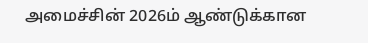அமைச்சின் 2026ம் ஆண்டுக்கான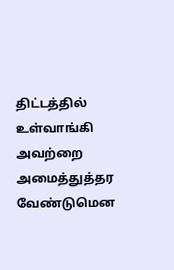திட்டத்தில் உள்வாங்கி அவற்றை அமைத்துத்தர வேண்டுமென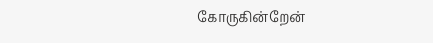கோருகின்றேன்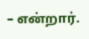– என்றார்.